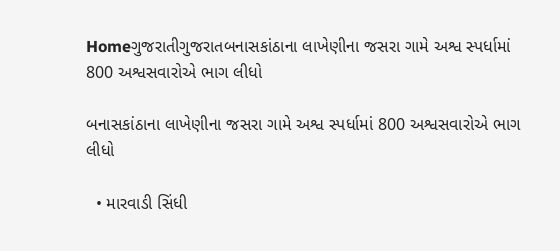Homeગુજરાતીગુજરાતબનાસકાંઠાના લાખેણીના જસરા ગામે અશ્વ સ્પર્ધામાં 800 અશ્વસવારોએ ભાગ લીધો

બનાસકાંઠાના લાખેણીના જસરા ગામે અશ્વ સ્પર્ધામાં 800 અશ્વસવારોએ ભાગ લીધો

  • મારવાડી સિંધી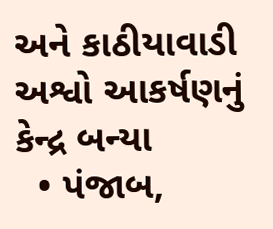અને કાઠીયાવાડી અશ્વો આકર્ષણનું કેન્દ્ર બન્યા
  • પંજાબ,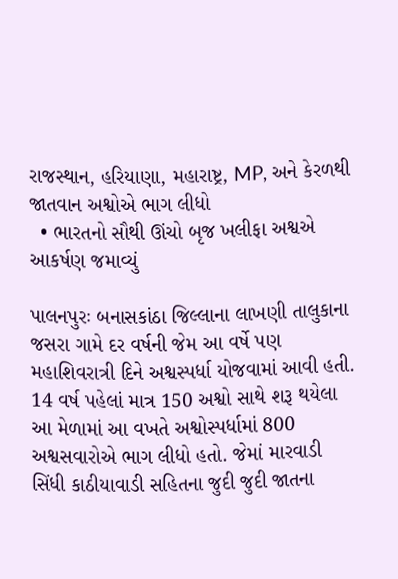રાજસ્થાન, હરિયાણા, મહારાષ્ટ્ર, MP, અને કેરળથી જાતવાન અશ્વોએ ભાગ લીધો
  • ભારતનો સૌથી ઊંચો બૃજ ખલીફા અશ્વએ આકર્ષણ જમાવ્યું

પાલનપુરઃ બનાસકાંઠા જિલ્લાના લાખણી તાલુકાના જસરા ગામે દર વર્ષની જેમ આ વર્ષે પણ મહાશિવરાત્રી દિને અશ્વસ્પર્ધા યોજવામાં આવી હતી. 14 વર્ષ પહેલાં માત્ર 150 અશ્વો સાથે શરૂ થયેલા આ મેળામાં આ વખતે અશ્વોસ્પર્ધામાં 800 અશ્વસવારોએ ભાગ લીધો હતો. જેમાં મારવાડી સિંધી કાઠીયાવાડી સહિતના જુદી જુદી જાતના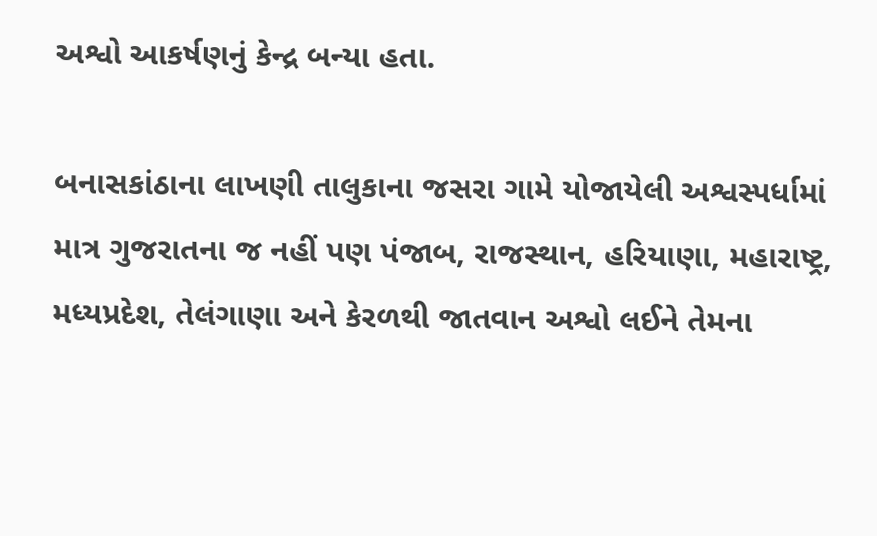અશ્વો આકર્ષણનું કેન્દ્ર બન્યા હતા.

બનાસકાંઠાના લાખણી તાલુકાના જસરા ગામે યોજાયેલી અશ્વસ્પર્ધામાં માત્ર ગુજરાતના જ નહીં પણ પંજાબ, રાજસ્થાન, હરિયાણા, મહારાષ્ટ્ર, મધ્યપ્રદેશ, તેલંગાણા અને કેરળથી જાતવાન અશ્વો લઈને તેમના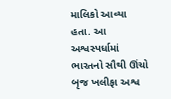માલિકો આવ્યા હતા. આ અશ્વસ્પર્ધામાં ભારતનો સૌથી ઊંચો બૃજ ખલીફા અશ્વ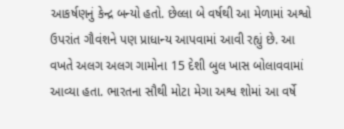આકર્ષણનું કેન્દ્ર બન્યો હતો. છેલ્લા બે વર્ષથી આ મેળામાં અશ્વો ઉપરાંત ગૌવંશને પણ પ્રાધાન્ય આપવામાં આવી રહ્યું છે. આ વખતે અલગ અલગ ગામોના 15 દેશી બુલ ખાસ બોલાવવામાં આવ્યા હતા. ભારતના સૌથી મોટા મેગા અશ્વ શોમાં આ વર્ષે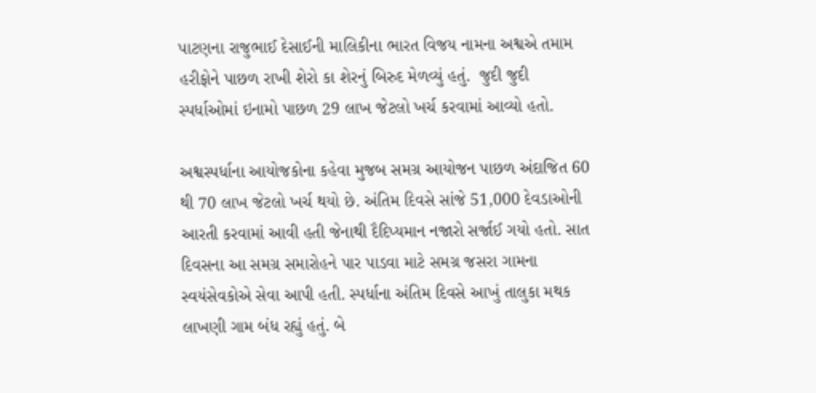પાટણના રાજુભાઈ દેસાઈની માલિકીના ભારત વિજય નામના અશ્વએ તમામ હરીફોને પાછળ રાખી શેરો કા શેરનું બિરુદ મેળવ્યું હતું.  જુદી જુદી સ્પર્ધાઓમાં ઇનામો પાછળ 29 લાખ જેટલો ખર્ચ કરવામાં આવ્યો હતો.

અશ્વસ્પર્ધાના આયોજકોના કહેવા મુજબ સમગ્ર આયોજન પાછળ અંદાજિત 60 થી 70 લાખ જેટલો ખર્ચ થયો છે. અંતિમ દિવસે સાંજે 51,000 દેવડાઓની આરતી કરવામાં આવી હતી જેનાથી દૈદિપ્યમાન નજારો સર્જાઈ ગયો હતો. સાત દિવસના આ સમગ્ર સમારોહને પાર પાડવા માટે સમગ્ર જસરા ગામના સ્વયંસેવકોએ સેવા આપી હતી. સ્પર્ધાના અંતિમ દિવસે આખું તાલુકા મથક લાખણી ગામ બંધ રહ્યું હતું. બે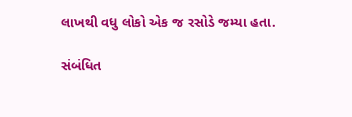લાખથી વધુ લોકો એક જ રસોડે જમ્યા હતા.

સંબંધિત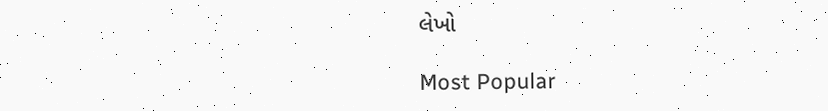લેખો

Most Popular